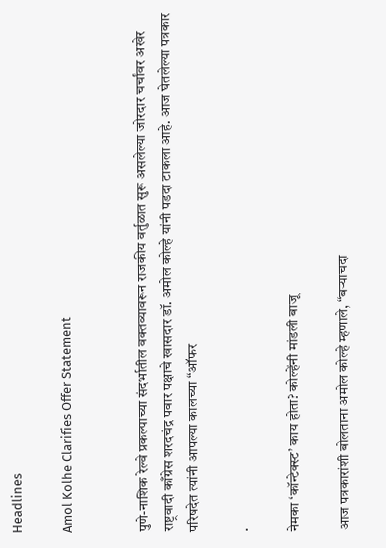Headlines

Amol Kolhe Clarifies Offer Statement


पुणे-नाशिक रेल्वे प्रकल्पाच्या संदर्भातील वक्तव्यावरून राजकीय वर्तुळात सुरू असलेल्या जोरदार चर्चांवर अखेर राष्ट्रवादी काँग्रेस शरदचंद्र पवार पक्षाचे खासदार डॉ. अमोल कोल्हे यांनी पडदा टाकला आहे. आज घेतलेल्या पत्रकार परिषदेत त्यांनी आपल्या कालच्या “ऑफर

.

नेमका ‘कॉन्टेक्स्ट’ काय होता? कोल्हेंनी मांडली बाजू

आज पत्रकारांशी बोलताना अमोल कोल्हे म्हणाले, “बऱ्याचदा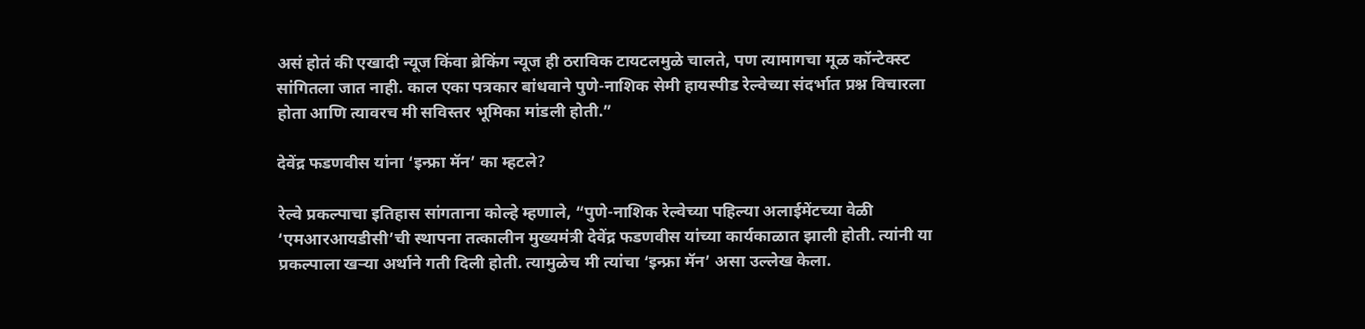असं होतं की एखादी न्यूज किंवा ब्रेकिंग न्यूज ही ठराविक टायटलमुळे चालते, पण त्यामागचा मूळ कॉन्टेक्स्ट सांगितला जात नाही. काल एका पत्रकार बांधवाने पुणे-नाशिक सेमी हायस्पीड रेल्वेच्या संदर्भात प्रश्न विचारला होता आणि त्यावरच मी सविस्तर भूमिका मांडली होती.”

देवेंद्र फडणवीस यांना ‘इन्फ्रा मॅन’ का म्हटले?

रेल्वे प्रकल्पाचा इतिहास सांगताना कोल्हे म्हणाले, “पुणे-नाशिक रेल्वेच्या पहिल्या अलाईमेंटच्या वेळी ‘एमआरआयडीसी’ची स्थापना तत्कालीन मुख्यमंत्री देवेंद्र फडणवीस यांच्या कार्यकाळात झाली होती. त्यांनी या प्रकल्पाला खऱ्या अर्थाने गती दिली होती. त्यामुळेच मी त्यांचा ‘इन्फ्रा मॅन’ असा उल्लेख केला.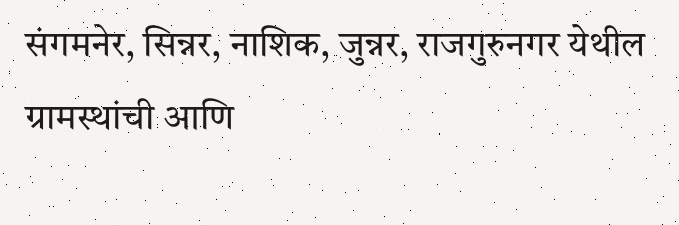संगमनेर, सिन्नर, नाशिक, जुन्नर, राजगुरुनगर येथील ग्रामस्थांची आणि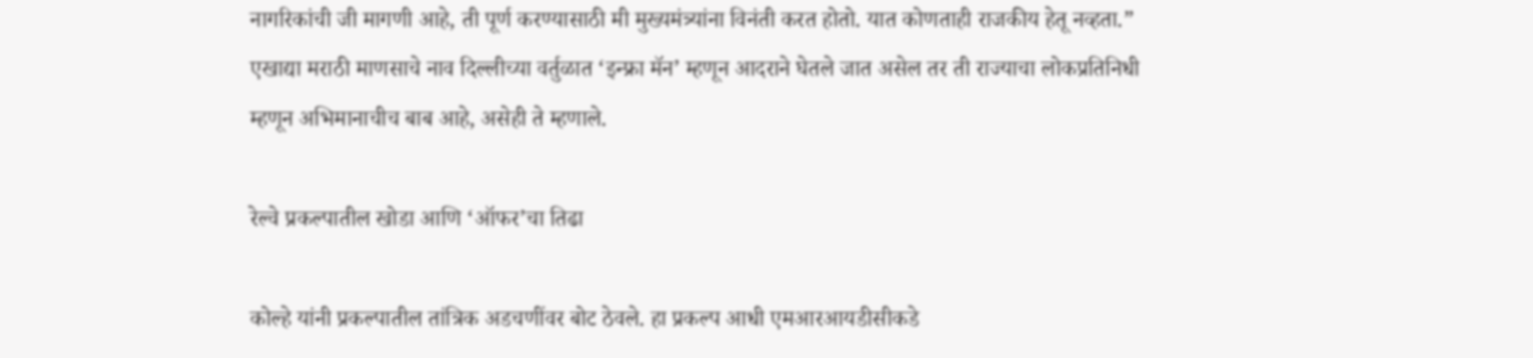नागरिकांची जी मागणी आहे, ती पूर्ण करण्यासाठी मी मुख्यमंत्र्यांना विनंती करत होतो. यात कोणताही राजकीय हेतू नव्हता.” एखाद्या मराठी माणसाचे नाव दिल्लीच्या वर्तुळात ‘इन्फ्रा मॅन’ म्हणून आदराने घेतले जात असेल तर ती राज्याचा लोकप्रतिनिधी म्हणून अभिमानाचीच बाब आहे, असेही ते म्हणाले.

रेल्वे प्रकल्पातील खोडा आणि ‘ऑफर’चा तिढा

कोल्हे यांनी प्रकल्पातील तांत्रिक अडचणींवर बोट ठेवले. हा प्रकल्प आधी एमआरआयडीसीकडे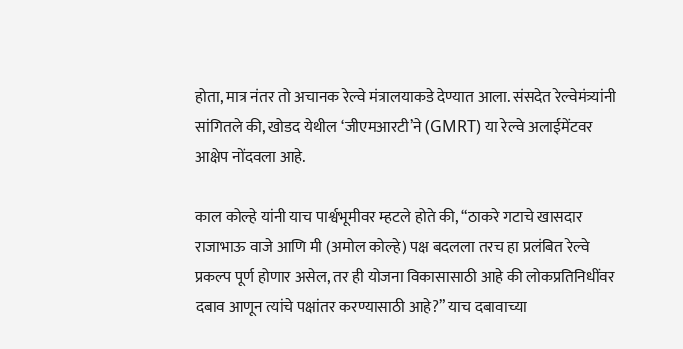होता, मात्र नंतर तो अचानक रेल्वे मंत्रालयाकडे देण्यात आला. संसदेत रेल्वेमंत्र्यांनी सांगितले की, खोडद येथील ‘जीएमआरटी’ने (GMRT) या रेल्वे अलाईमेंटवर आक्षेप नोंदवला आहे.

काल कोल्हे यांनी याच पार्श्वभूमीवर म्हटले होते की, “ठाकरे गटाचे खासदार राजाभाऊ वाजे आणि मी (अमोल कोल्हे) पक्ष बदलला तरच हा प्रलंबित रेल्वे प्रकल्प पूर्ण होणार असेल, तर ही योजना विकासासाठी आहे की लोकप्रतिनिधींवर दबाव आणून त्यांचे पक्षांतर करण्यासाठी आहे?” याच दबावाच्या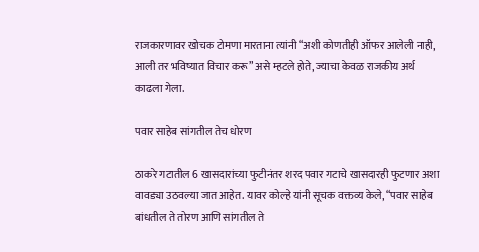राजकारणावर खोचक टोमणा मारताना त्यांनी “अशी कोणतीही ऑफर आलेली नाही, आली तर भविष्यात विचार करू” असे म्हटले होते, ज्याचा केवळ राजकीय अर्थ काढला गेला.

पवार साहेब सांगतील तेच धोरण

ठाकरे गटातील 6 खासदारांच्या फुटीनंतर शरद पवार गटाचे खासदारही फुटणार अशा वावड्या उठवल्या जात आहेत. यावर कोल्हे यांनी सूचक वक्तव्य केले, “पवार साहेब बांधतील ते तोरण आणि सांगतील ते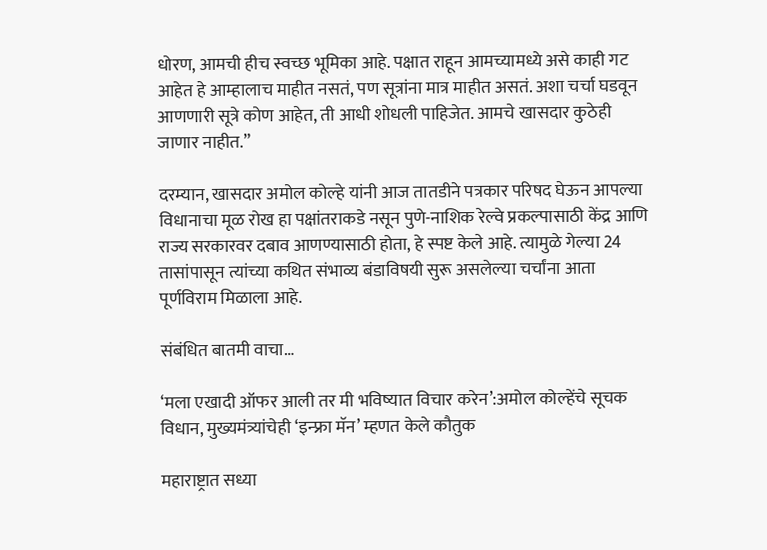धोरण, आमची हीच स्वच्छ भूमिका आहे. पक्षात राहून आमच्यामध्ये असे काही गट आहेत हे आम्हालाच माहीत नसतं, पण सूत्रांना मात्र माहीत असतं. अशा चर्चा घडवून आणणारी सूत्रे कोण आहेत, ती आधी शोधली पाहिजेत. आमचे खासदार कुठेही जाणार नाहीत.”

दरम्यान, खासदार अमोल कोल्हे यांनी आज तातडीने पत्रकार परिषद घेऊन आपल्या विधानाचा मूळ रोख हा पक्षांतराकडे नसून पुणे-नाशिक रेल्वे प्रकल्पासाठी केंद्र आणि राज्य सरकारवर दबाव आणण्यासाठी होता, हे स्पष्ट केले आहे. त्यामुळे गेल्या 24 तासांपासून त्यांच्या कथित संभाव्य बंडाविषयी सुरू असलेल्या चर्चांना आता पूर्णविराम मिळाला आहे.

संबंधित बातमी वाचा…

‘मला एखादी ऑफर आली तर मी भविष्यात विचार करेन’:अमोल कोल्हेंचे सूचक विधान, मुख्यमंत्र्यांचेही ‘इन्फ्रा मॅन’ म्हणत केले कौतुक

महाराष्ट्रात सध्या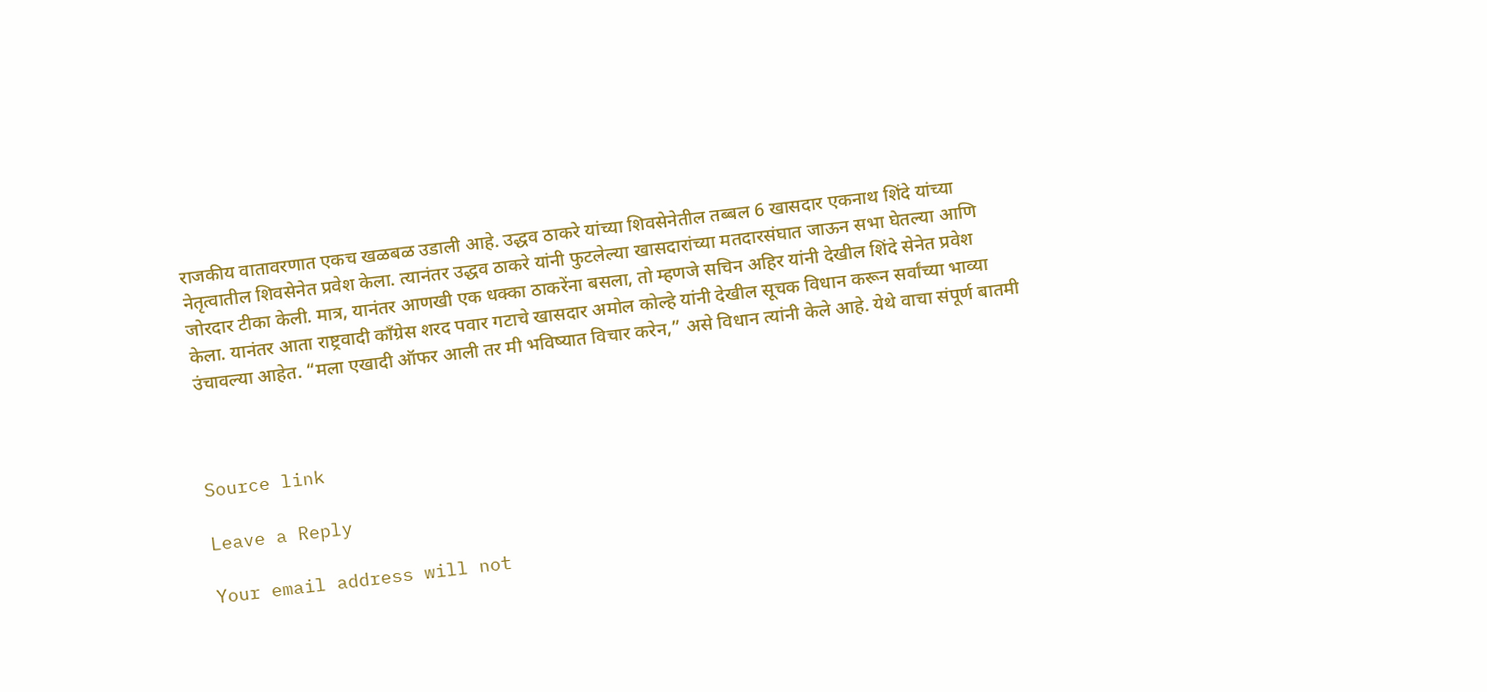राजकीय वातावरणात एकच खळबळ उडाली आहे. उद्धव ठाकरे यांच्या शिवसेनेतील तब्बल 6 खासदार एकनाथ शिंदे यांच्या नेतृत्वातील शिवसेनेत प्रवेश केला. त्यानंतर उद्धव ठाकरे यांनी फुटलेल्या खासदारांच्या मतदारसंघात जाऊन सभा घेतल्या आणि जोरदार टीका केली. मात्र, यानंतर आणखी एक धक्का ठाकरेंना बसला, तो म्हणजे सचिन अहिर यांनी देखील शिंदे सेनेत प्रवेश केला. यानंतर आता राष्ट्रवादी कॉंग्रेस शरद पवार गटाचे खासदार अमोल कोल्हे यांनी देखील सूचक विधान करून सर्वांच्या भाव्या उंचावल्या आहेत. “मला एखादी ऑफर आली तर मी भविष्यात विचार करेन,” असे विधान त्यांनी केले आहे. येथे वाचा संपूर्ण बातमी



Source link

Leave a Reply

Your email address will not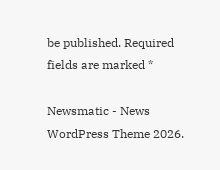be published. Required fields are marked *

Newsmatic - News WordPress Theme 2026.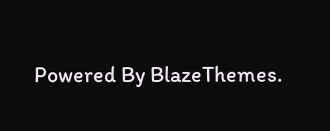Powered By BlazeThemes.